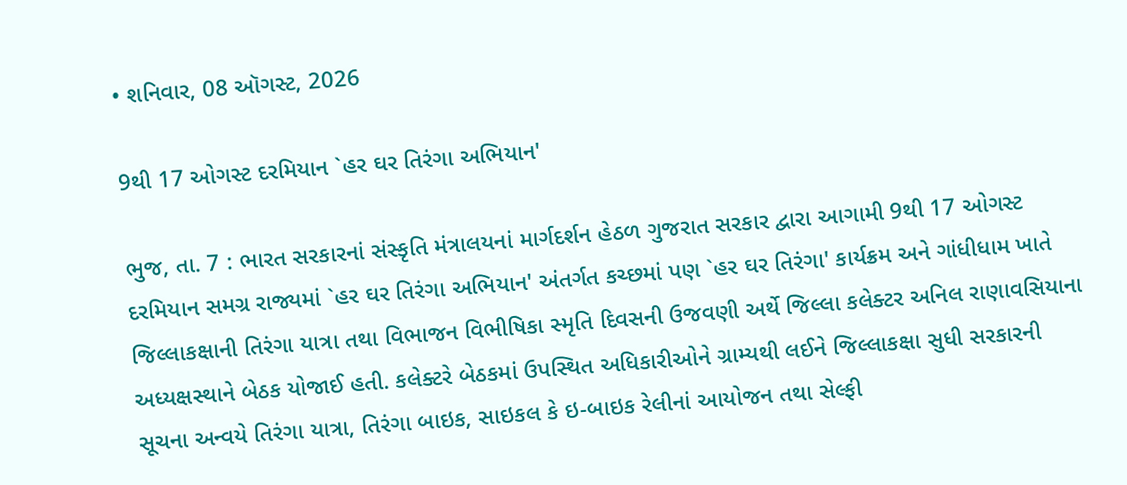• શનિવાર, 08 ઑગસ્ટ, 2026

9થી 17 ઓગસ્ટ દરમિયાન `હર ઘર તિરંગા અભિયાન'

ભુજ, તા. 7 : ભારત સરકારનાં સંસ્કૃતિ મંત્રાલયનાં માર્ગદર્શન હેઠળ ગુજરાત સરકાર દ્વારા આગામી 9થી 17 ઓગસ્ટ દરમિયાન સમગ્ર રાજ્યમાં `હર ઘર તિરંગા અભિયાન' અંતર્ગત કચ્છમાં પણ `હર ઘર તિરંગા' કાર્યક્રમ અને ગાંધીધામ ખાતે જિલ્લાકક્ષાની તિરંગા યાત્રા તથા વિભાજન વિભીષિકા સ્મૃતિ દિવસની ઉજવણી અર્થે જિલ્લા કલેક્ટર અનિલ રાણાવસિયાના અધ્યક્ષસ્થાને બેઠક યોજાઈ હતી. કલેક્ટરે બેઠકમાં ઉપસ્થિત અધિકારીઓને ગ્રામ્યથી લઈને જિલ્લાકક્ષા સુધી સરકારની સૂચના અન્વયે તિરંગા યાત્રા, તિરંગા બાઇક, સાઇકલ કે ઇ-બાઇક રેલીનાં આયોજન તથા સેલ્ફી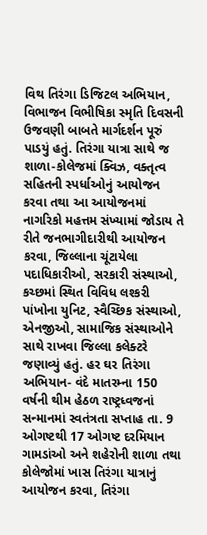વિથ તિરંગા ડિજિટલ અભિયાન, વિભાજન વિભીષિકા સ્મૃતિ દિવસની ઉજવણી બાબતે માર્ગદર્શન પૂરું પાડયું હતું. તિરંગા યાત્રા સાથે જ શાળા-કોલેજમાં ક્વિઝ, વક્તૃત્વ સહિતની સ્પર્ધાઓનું આયોજન કરવા તથા આ આયોજનમાં  નાગરિકો મહત્તમ સંખ્યામાં જોડાય તે રીતે જનભાગીદારીથી આયોજન કરવા, જિલ્લાના ચૂંટાયેલા પદાધિકારીઓ, સરકારી સંસ્થાઓ, કચ્છમાં સ્થિત વિવિધ લશ્કરી પાંખોના યુનિટ, સ્વૈચ્છિક સંસ્થાઓ, એનજીઓ, સામાજિક સંસ્થાઓને સાથે રાખવા જિલ્લા કલેક્ટરે જણાવ્યું હતું. હર ઘર તિરંગા અભિયાન- વંદે માતરમ્ના 150 વર્ષની થીમ હેઠળ રાષ્ટ્રધ્વજનાં સન્માનમાં સ્વતંત્રતા સપ્તાહ તા. 9 ઓગષ્ટથી 17 ઓગષ્ટ દરમિયાન ગામડાંઓ અને શહેરોની શાળા તથા કોલેજોમાં ખાસ તિરંગા યાત્રાનું આયોજન કરવા, તિરંગા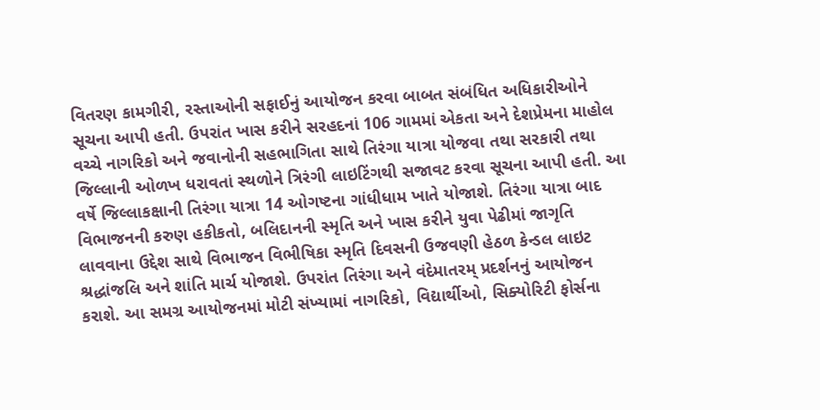વિતરણ કામગીરી, રસ્તાઓની સફાઈનું આયોજન કરવા બાબત સંબંધિત અધિકારીઓને સૂચના આપી હતી. ઉપરાંત ખાસ કરીને સરહદનાં 106 ગામમાં એકતા અને દેશપ્રેમના માહોલ વચ્ચે નાગરિકો અને જવાનોની સહભાગિતા સાથે તિરંગા યાત્રા યોજવા તથા સરકારી તથા જિલ્લાની ઓળખ ધરાવતાં સ્થળોને ત્રિરંગી લાઇટિંગથી સજાવટ કરવા સૂચના આપી હતી. આ વર્ષે જિલ્લાકક્ષાની તિરંગા યાત્રા 14 ઓગષ્ટના ગાંધીધામ ખાતે યોજાશે. તિરંગા યાત્રા બાદ વિભાજનની કરુણ હકીકતો, બલિદાનની સ્મૃતિ અને ખાસ કરીને યુવા પેઢીમાં જાગૃતિ લાવવાના ઉદ્દેશ સાથે વિભાજન વિભીષિકા સ્મૃતિ દિવસની ઉજવણી હેઠળ કેન્ડલ લાઇટ શ્રદ્ધાંજલિ અને શાંતિ માર્ચ યોજાશે. ઉપરાંત તિરંગા અને વંદેમાતરમ્ પ્રદર્શનનું આયોજન કરાશે. આ સમગ્ર આયોજનમાં મોટી સંખ્યામાં નાગરિકો, વિદ્યાર્થીઓ, સિક્યોરિટી ફોર્સના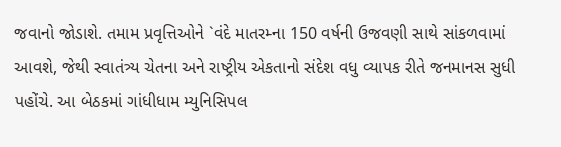જવાનો જોડાશે. તમામ પ્રવૃત્તિઓને `વંદે માતરમ્ના 150 વર્ષની ઉજવણી સાથે સાંકળવામાં આવશે, જેથી સ્વાતંત્ર્ય ચેતના અને રાષ્ટ્રીય એકતાનો સંદેશ વધુ વ્યાપક રીતે જનમાનસ સુધી પહોંચે. આ બેઠકમાં ગાંધીધામ મ્યુનિસિપલ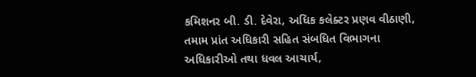કમિશનર બી. ડી. દેવેરા, અધિક કલેક્ટર પ્રણવ વીઠાણી, તમામ પ્રાંત અધિકારી સહિત સંબધિત વિભાગના અધિકારીઓ તથા ધવલ આચાર્ય,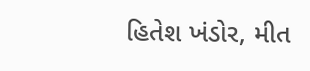હિતેશ ખંડોર, મીત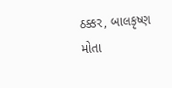ઠક્કર, બાલકૃષ્ણ મોતા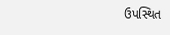ઉપસ્થિત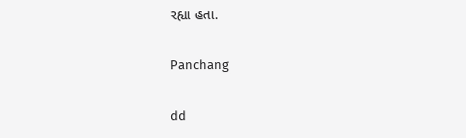રહ્યા હતા.

Panchang

dd